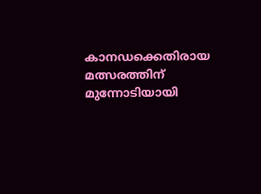കാനഡക്കെതിരായ മത്സരത്തിന് മുന്നോടിയായി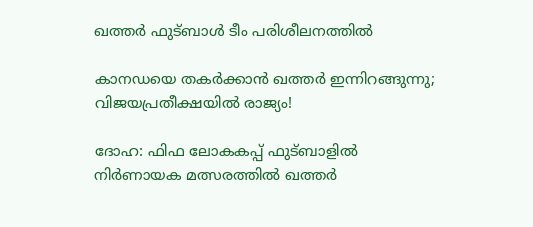ഖത്തർ ഫുട്ബാൾ ടീം പരിശീലനത്തിൽ

കാനഡയെ തകർക്കാൻ ഖത്തർ ഇന്നിറങ്ങുന്നു; വിജയപ്രതീക്ഷയിൽ രാജ്യം!

ദോഹ: ഫിഫ ലോകകപ്പ് ഫുട്ബാളിൽ നിർണായക മത്സരത്തിൽ ഖത്തർ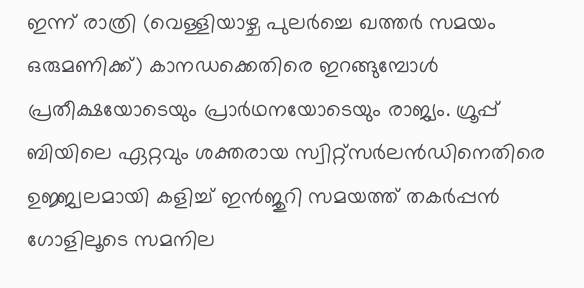ഇന്ന് രാത്രി (വെള്ളിയാഴ്ച പുലർച്ചെ ഖത്തർ സമയം ഒരുമണിക്ക്) കാനഡക്കെതിരെ ഇറങ്ങുമ്പോൾ പ്രതീക്ഷയോടെയും പ്രാർഥനയോടെയും രാജ്യം. ഗ്രൂപ്പ് ബിയിലെ ഏറ്റവും ശക്തരായ സ്വിറ്റ്സർലൻഡിനെതിരെ ഉജ്ജ്വലമായി കളിച്ച് ഇൻജുറി സമയത്ത് തകർപ്പൻ ഗോളിലൂടെ സമനില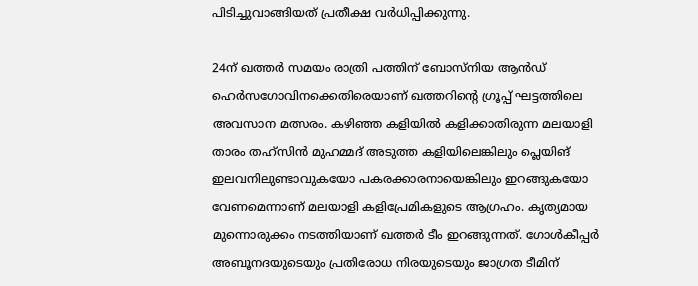പിടിച്ചുവാങ്ങിയത് പ്രതീക്ഷ വർധിപ്പിക്കുന്നു.

24ന് ഖത്തർ സമയം രാത്രി പത്തിന് ബോസ്നിയ ആൻഡ് ഹെർസഗോവിനക്കെതിരെയാണ് ഖത്തറിന്റെ ഗ്രൂപ്പ് ഘട്ടത്തിലെ അവസാന മത്സരം. കഴിഞ്ഞ കളിയിൽ കളിക്കാതിരുന്ന മലയാളി താരം തഹ്സിൻ മുഹമ്മദ് അടുത്ത കളിയിലെങ്കിലും പ്ലെയിങ് ഇലവനിലുണ്ടാവുകയോ പകരക്കാരനായെങ്കിലും ഇറങ്ങുകയോ വേണമെന്നാണ് മലയാളി കളിപ്രേമികളുടെ ആഗ്രഹം. കൃത്യമായ മുന്നൊരുക്കം നടത്തിയാണ് ഖത്തർ ടീം ഇറങ്ങുന്നത്. ഗോൾകീപ്പർ അബൂനദയുടെയും പ്രതിരോധ നിരയുടെയും ജാഗ്രത ടീമിന്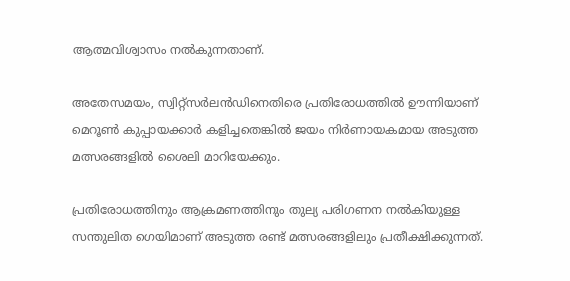ആത്മവിശ്വാസം നൽകുന്നതാണ്.

അതേസമയം, സ്വിറ്റ്സർലൻഡിനെതിരെ പ്രതിരോധത്തിൽ ഊന്നിയാണ് മെറൂൺ കുപ്പായക്കാർ കളിച്ചതെങ്കിൽ ജയം നിർണായകമായ അടുത്ത മത്സരങ്ങളിൽ ശൈലി മാറിയേക്കും.

പ്രതിരോധത്തിനും ആക്രമണത്തിനും തുല്യ പരിഗണന നൽകിയുള്ള സന്തുലിത ഗെയിമാണ് അടുത്ത രണ്ട് മത്സരങ്ങളിലും പ്രതീക്ഷിക്കുന്നത്.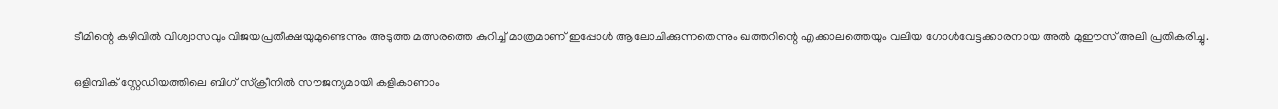ടീമിന്റെ കഴിവിൽ വിശ്വാസവും വിജയപ്രതീക്ഷയുമുണ്ടെന്നും അടുത്ത മത്സരത്തെ കുറിച്ച് മാത്രമാണ് ഇപ്പോൾ ആലോചിക്കുന്നതെന്നും ഖത്തറിന്റെ എക്കാലത്തെയും വലിയ ഗോൾവേട്ടക്കാരനായ അൽ മുഈസ് അലി പ്രതികരിച്ചു.

ഒളിമ്പിക് സ്റ്റേഡിയത്തിലെ ബിഗ് സ്ക്രീനിൽ സൗജന്യമായി കളികാണാം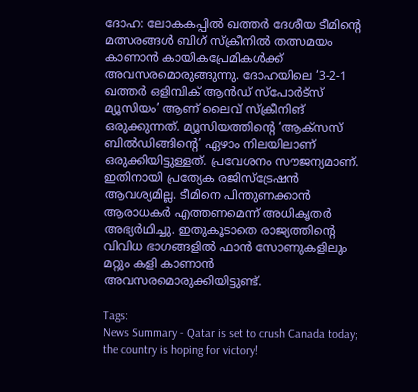ദോഹ: ലോകകപ്പിൽ ഖത്തർ ദേശീയ ടീമിന്റെ മത്സരങ്ങൾ ബിഗ് സ്ക്രീനിൽ തത്സമയം കാണാൻ കായികപ്രേമികൾക്ക് അവസരമൊരുങ്ങുന്നു. ദോഹയിലെ ‘3-2-1 ഖത്തർ ഒളിമ്പിക് ആൻഡ് സ്പോർട്സ് മ്യൂസിയം’ ആണ് ലൈവ് സ്ക്രീനിങ് ഒരുക്കുന്നത്. മ്യൂസിയത്തിന്റെ ‘ആക്സസ് ബിൽഡിങ്ങിന്റെ’ ഏഴാം നിലയിലാണ് ഒരുക്കിയിട്ടുള്ളത്. പ്രവേശനം സൗജന്യമാണ്. ഇതിനായി പ്രത്യേക രജിസ്ട്രേഷൻ ആവശ്യമില്ല. ടീമിനെ പിന്തുണക്കാൻ ആരാധകർ എത്തണമെന്ന് അധികൃതർ അഭ്യർഥിച്ചു. ഇതുകൂടാതെ രാജ്യത്തിന്റെ വിവിധ ഭാഗങ്ങളിൽ ഫാൻ സോണുകളിലും മറ്റും കളി കാണാൻ അവസരമൊരുക്കിയിട്ടുണ്ട്.

Tags:
News Summary - Qatar is set to crush Canada today; the country is hoping for victory!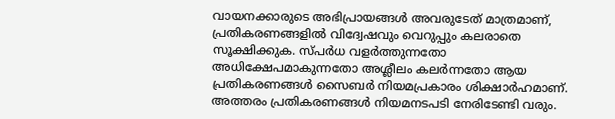വായനക്കാരുടെ അഭിപ്രായങ്ങള്‍ അവരുടേത് മാത്രമാണ്, പ്രതികരണങ്ങളിൽ വിദ്വേഷവും വെറുപ്പും കലരാതെ സൂക്ഷിക്കുക. സ്പർധ വളർത്തുന്നതോ അധിക്ഷേപമാകുന്നതോ അശ്ലീലം കലർന്നതോ ആയ പ്രതികരണങ്ങൾ സൈബർ നിയമപ്രകാരം ശിക്ഷാർഹമാണ്. അത്തരം പ്രതികരണങ്ങൾ നിയമനടപടി നേരിടേണ്ടി വരും.